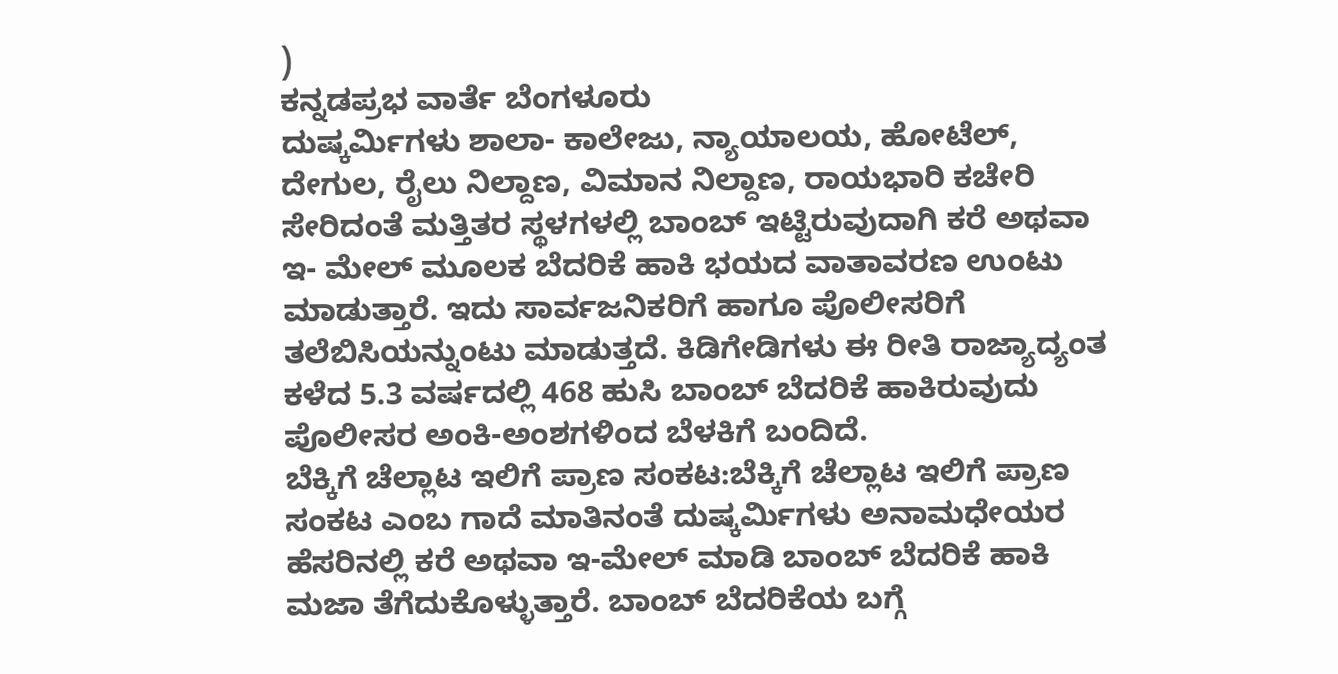)
ಕನ್ನಡಪ್ರಭ ವಾರ್ತೆ ಬೆಂಗಳೂರು
ದುಷ್ಕರ್ಮಿಗಳು ಶಾಲಾ- ಕಾಲೇಜು, ನ್ಯಾಯಾಲಯ, ಹೋಟೆಲ್, ದೇಗುಲ, ರೈಲು ನಿಲ್ದಾಣ, ವಿಮಾನ ನಿಲ್ದಾಣ, ರಾಯಭಾರಿ ಕಚೇರಿ ಸೇರಿದಂತೆ ಮತ್ತಿತರ ಸ್ಥಳಗಳಲ್ಲಿ ಬಾಂಬ್ ಇಟ್ಟಿರುವುದಾಗಿ ಕರೆ ಅಥವಾ ಇ- ಮೇಲ್ ಮೂಲಕ ಬೆದರಿಕೆ ಹಾಕಿ ಭಯದ ವಾತಾವರಣ ಉಂಟು ಮಾಡುತ್ತಾರೆ. ಇದು ಸಾರ್ವಜನಿಕರಿಗೆ ಹಾಗೂ ಪೊಲೀಸರಿಗೆ ತಲೆಬಿಸಿಯನ್ನುಂಟು ಮಾಡುತ್ತದೆ. ಕಿಡಿಗೇಡಿಗಳು ಈ ರೀತಿ ರಾಜ್ಯಾದ್ಯಂತ ಕಳೆದ 5.3 ವರ್ಷದಲ್ಲಿ 468 ಹುಸಿ ಬಾಂಬ್ ಬೆದರಿಕೆ ಹಾಕಿರುವುದು ಪೊಲೀಸರ ಅಂಕಿ-ಅಂಶಗಳಿಂದ ಬೆಳಕಿಗೆ ಬಂದಿದೆ.
ಬೆಕ್ಕಿಗೆ ಚೆಲ್ಲಾಟ ಇಲಿಗೆ ಪ್ರಾಣ ಸಂಕಟ:ಬೆಕ್ಕಿಗೆ ಚೆಲ್ಲಾಟ ಇಲಿಗೆ ಪ್ರಾಣ ಸಂಕಟ ಎಂಬ ಗಾದೆ ಮಾತಿನಂತೆ ದುಷ್ಕರ್ಮಿಗಳು ಅನಾಮಧೇಯರ ಹೆಸರಿನಲ್ಲಿ ಕರೆ ಅಥವಾ ಇ-ಮೇಲ್ ಮಾಡಿ ಬಾಂಬ್ ಬೆದರಿಕೆ ಹಾಕಿ ಮಜಾ ತೆಗೆದುಕೊಳ್ಳುತ್ತಾರೆ. ಬಾಂಬ್ ಬೆದರಿಕೆಯ ಬಗ್ಗೆ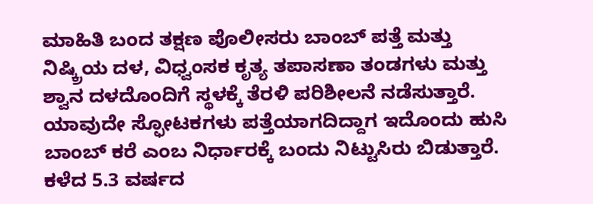ಮಾಹಿತಿ ಬಂದ ತಕ್ಷಣ ಪೊಲೀಸರು ಬಾಂಬ್ ಪತ್ತೆ ಮತ್ತು ನಿಷ್ಕ್ರಿಯ ದಳ, ವಿಧ್ವಂಸಕ ಕೃತ್ಯ ತಪಾಸಣಾ ತಂಡಗಳು ಮತ್ತು ಶ್ವಾನ ದಳದೊಂದಿಗೆ ಸ್ಥಳಕ್ಕೆ ತೆರಳಿ ಪರಿಶೀಲನೆ ನಡೆಸುತ್ತಾರೆ. ಯಾವುದೇ ಸ್ಫೋಟಕಗಳು ಪತ್ತೆಯಾಗದಿದ್ದಾಗ ಇದೊಂದು ಹುಸಿ ಬಾಂಬ್ ಕರೆ ಎಂಬ ನಿರ್ಧಾರಕ್ಕೆ ಬಂದು ನಿಟ್ಟುಸಿರು ಬಿಡುತ್ತಾರೆ.
ಕಳೆದ 5.3 ವರ್ಷದ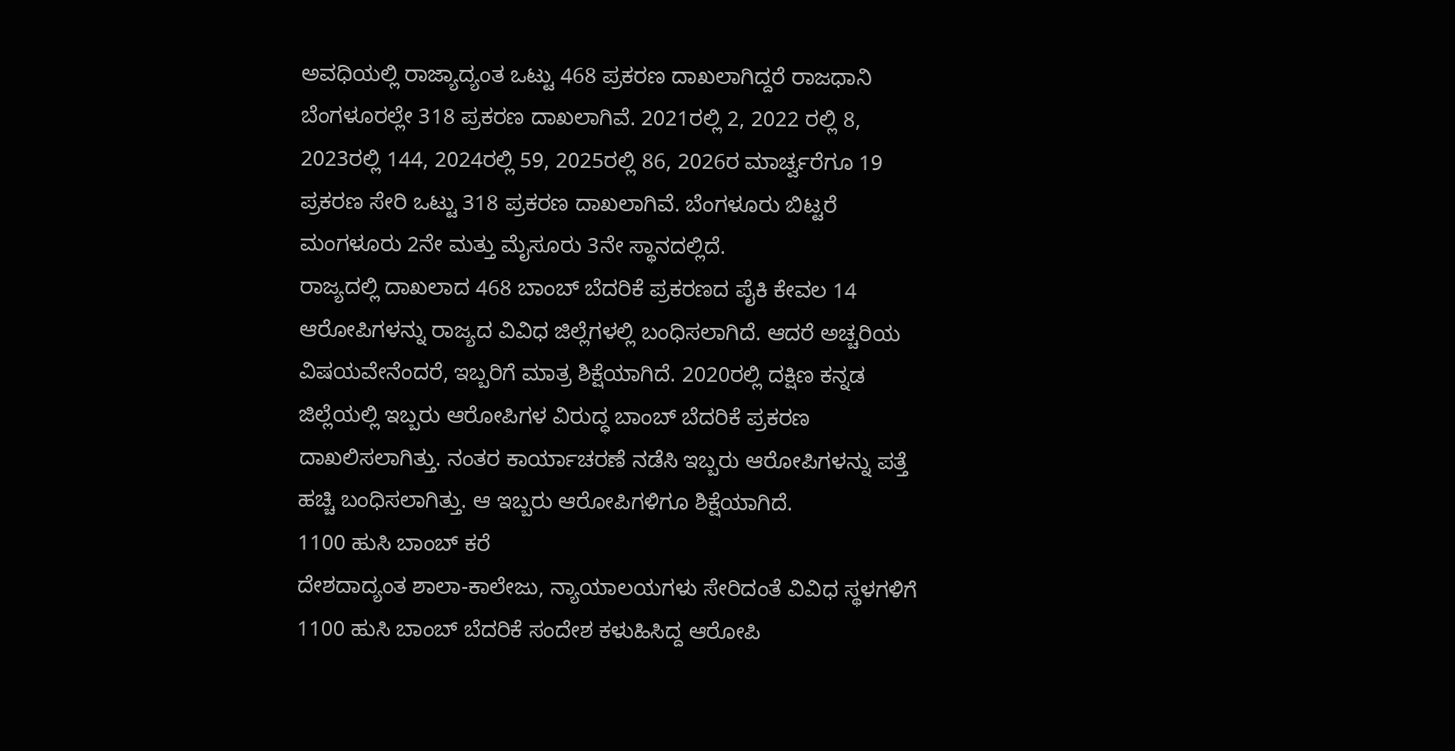ಅವಧಿಯಲ್ಲಿ ರಾಜ್ಯಾದ್ಯಂತ ಒಟ್ಟು 468 ಪ್ರಕರಣ ದಾಖಲಾಗಿದ್ದರೆ ರಾಜಧಾನಿ ಬೆಂಗಳೂರಲ್ಲೇ 318 ಪ್ರಕರಣ ದಾಖಲಾಗಿವೆ. 2021ರಲ್ಲಿ 2, 2022 ರಲ್ಲಿ 8, 2023ರಲ್ಲಿ 144, 2024ರಲ್ಲಿ 59, 2025ರಲ್ಲಿ 86, 2026ರ ಮಾರ್ಚ್ವರೆಗೂ 19 ಪ್ರಕರಣ ಸೇರಿ ಒಟ್ಟು 318 ಪ್ರಕರಣ ದಾಖಲಾಗಿವೆ. ಬೆಂಗಳೂರು ಬಿಟ್ಟರೆ ಮಂಗಳೂರು 2ನೇ ಮತ್ತು ಮೈಸೂರು 3ನೇ ಸ್ಥಾನದಲ್ಲಿದೆ.
ರಾಜ್ಯದಲ್ಲಿ ದಾಖಲಾದ 468 ಬಾಂಬ್ ಬೆದರಿಕೆ ಪ್ರಕರಣದ ಪೈಕಿ ಕೇವಲ 14 ಆರೋಪಿಗಳನ್ನು ರಾಜ್ಯದ ವಿವಿಧ ಜಿಲ್ಲೆಗಳಲ್ಲಿ ಬಂಧಿಸಲಾಗಿದೆ. ಆದರೆ ಅಚ್ಚರಿಯ ವಿಷಯವೇನೆಂದರೆ, ಇಬ್ಬರಿಗೆ ಮಾತ್ರ ಶಿಕ್ಷೆಯಾಗಿದೆ. 2020ರಲ್ಲಿ ದಕ್ಷಿಣ ಕನ್ನಡ ಜಿಲ್ಲೆಯಲ್ಲಿ ಇಬ್ಬರು ಆರೋಪಿಗಳ ವಿರುದ್ಧ ಬಾಂಬ್ ಬೆದರಿಕೆ ಪ್ರಕರಣ ದಾಖಲಿಸಲಾಗಿತ್ತು. ನಂತರ ಕಾರ್ಯಾಚರಣೆ ನಡೆಸಿ ಇಬ್ಬರು ಆರೋಪಿಗಳನ್ನು ಪತ್ತೆ ಹಚ್ಚಿ ಬಂಧಿಸಲಾಗಿತ್ತು. ಆ ಇಬ್ಬರು ಆರೋಪಿಗಳಿಗೂ ಶಿಕ್ಷೆಯಾಗಿದೆ.
1100 ಹುಸಿ ಬಾಂಬ್ ಕರೆ
ದೇಶದಾದ್ಯಂತ ಶಾಲಾ-ಕಾಲೇಜು, ನ್ಯಾಯಾಲಯಗಳು ಸೇರಿದಂತೆ ವಿವಿಧ ಸ್ಥಳಗಳಿಗೆ 1100 ಹುಸಿ ಬಾಂಬ್ ಬೆದರಿಕೆ ಸಂದೇಶ ಕಳುಹಿಸಿದ್ದ ಆರೋಪಿ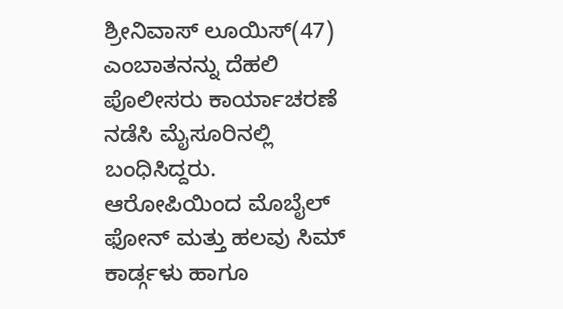ಶ್ರೀನಿವಾಸ್ ಲೂಯಿಸ್(47) ಎಂಬಾತನನ್ನು ದೆಹಲಿ ಪೊಲೀಸರು ಕಾರ್ಯಾಚರಣೆ ನಡೆಸಿ ಮೈಸೂರಿನಲ್ಲಿ ಬಂಧಿಸಿದ್ದರು. ಆರೋಪಿಯಿಂದ ಮೊಬೈಲ್ ಫೋನ್ ಮತ್ತು ಹಲವು ಸಿಮ್ ಕಾರ್ಡ್ಗಳು ಹಾಗೂ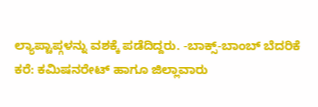ಲ್ಯಾಪ್ಟಾಪ್ಗಳನ್ನು ವಶಕ್ಕೆ ಪಡೆದಿದ್ದರು. -ಬಾಕ್ಸ್-ಬಾಂಬ್ ಬೆದರಿಕೆ ಕರೆ: ಕಮಿಷನರೇಟ್ ಹಾಗೂ ಜಿಲ್ಲಾವಾರು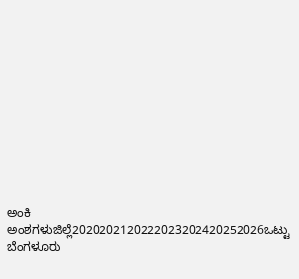ಅಂಕಿ ಅಂಶಗಳುಜಿಲ್ಲೆ2020202120222023202420252026ಒಟ್ಟು ಬೆಂಗಳೂರು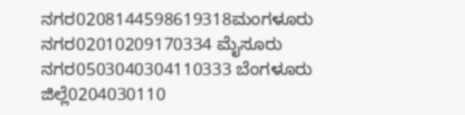ನಗರ0208144598619318ಮಂಗಳೂರು ನಗರ02010209170334 ಮೈಸೂರು ನಗರ0503040304110333 ಬೆಂಗಳೂರು ಜಿಲ್ಲೆ0204030110